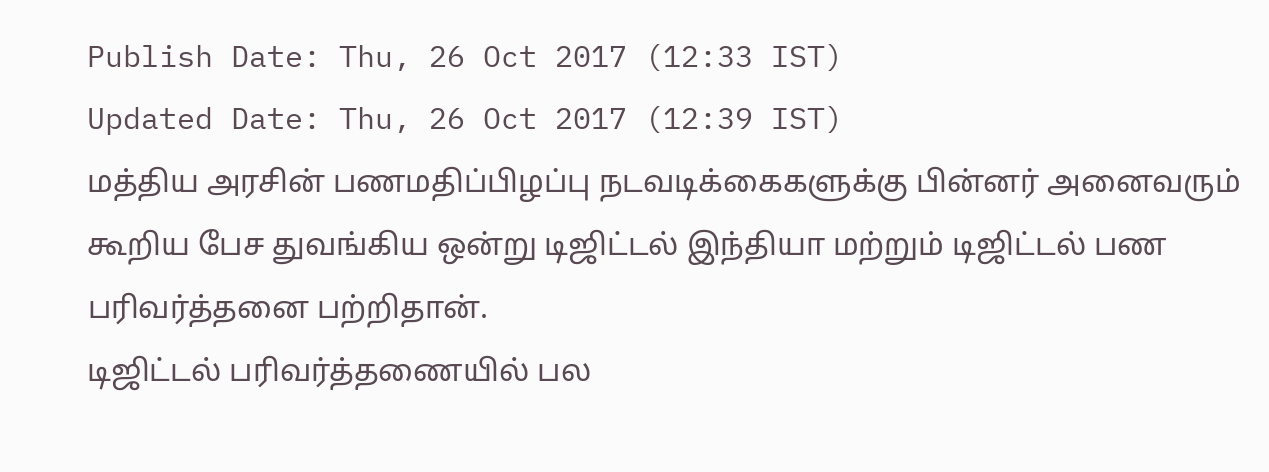Publish Date: Thu, 26 Oct 2017 (12:33 IST)
Updated Date: Thu, 26 Oct 2017 (12:39 IST)
மத்திய அரசின் பணமதிப்பிழப்பு நடவடிக்கைகளுக்கு பின்னர் அனைவரும் கூறிய பேச துவங்கிய ஒன்று டிஜிட்டல் இந்தியா மற்றும் டிஜிட்டல் பண பரிவர்த்தனை பற்றிதான்.
டிஜிட்டல் பரிவர்த்தணையில் பல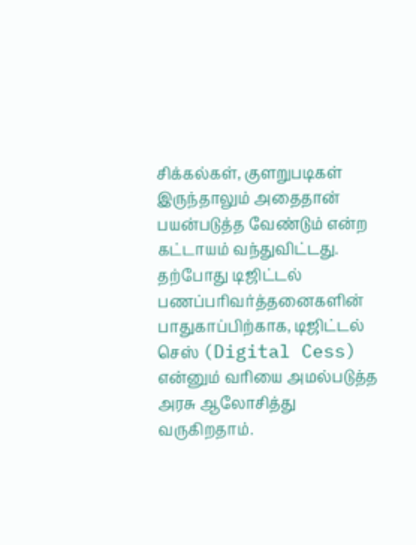சிக்கல்கள், குளறுபடிகள் இருந்தாலும் அதைதான் பயன்படுத்த வேண்டும் என்ற கட்டாயம் வந்துவிட்டது.
தற்போது டிஜிட்டல் பணப்பரிவர்த்தனைகளின் பாதுகாப்பிற்காக, டிஜிட்டல் செஸ் (Digital Cess) என்னும் வரியை அமல்படுத்த அரசு ஆலோசித்து வருகிறதாம்.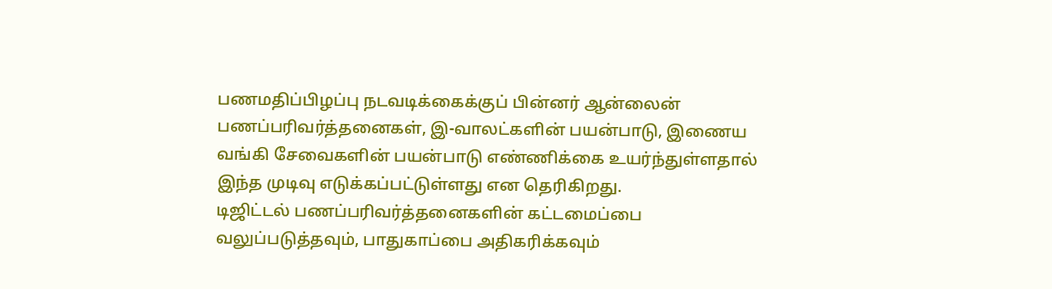பணமதிப்பிழப்பு நடவடிக்கைக்குப் பின்னர் ஆன்லைன் பணப்பரிவர்த்தனைகள், இ-வாலட்களின் பயன்பாடு, இணைய வங்கி சேவைகளின் பயன்பாடு எண்ணிக்கை உயர்ந்துள்ளதால் இந்த முடிவு எடுக்கப்பட்டுள்ளது என தெரிகிறது.
டிஜிட்டல் பணப்பரிவர்த்தனைகளின் கட்டமைப்பை வலுப்படுத்தவும், பாதுகாப்பை அதிகரிக்கவும்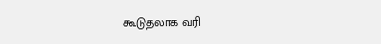கூடுதலாக வரி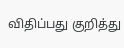விதிப்பது குறித்து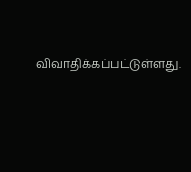விவாதிக்கப்பட்டுள்ளது.